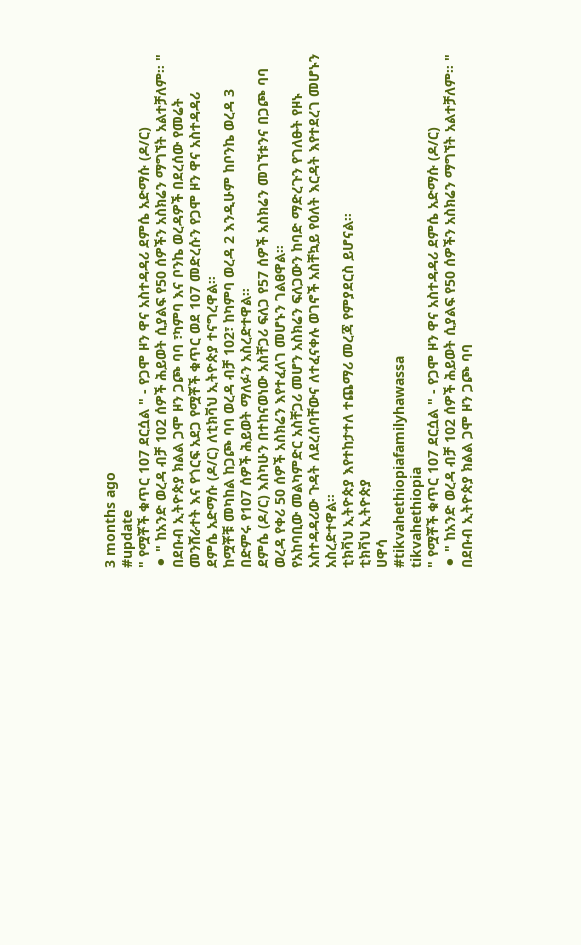3 months ago
#update
" የሟቾች ቁጥር 107 ደርሷል " - የጋሞ ዞን ዋና አስተዳዳሪ ደምሴ አድማሱ (ዶ/ር)
⚫ " ከአንድ ወረዳ ብቻ 102 ሰዎች ሕይወት ሲያልፍ የ50 ሰዎችን አስክሬን ማግኘት አልተቻለም። "
በደቡብ ኢትዮጵያ ክልል ጋሞ ዞን ጋጮ ባባ ፣ካምባ እና ቦንኬ ወረዳዎች በደረሰው የመሬት መንሸራተት እና የጎርፍ አደጋ የሟቾች ቁጥር ወደ 107 መድረሱን የጋሞ ዞን ዋና አስተዳዳሪ ደምሴ አድማሱ (ዶ/ር) ለቲክቫህ ኢትዮጵያ ተናግረዋል።
ከሟቾቹ መካከል ከጋጮ ባባ ወረዳ ብቻ 102፣ ከካምባ ወረዳ 2 እንዲሁም ከቦንኬ ወረዳ 3 በድምሩ የ107 ሰዎች ሕይወት ማለፉን አስረድተዋል።
ደምሴ (ዶ/ር) እስካሁን በተከናወነው አስቸጋሪ ፍለጋ የ57 ሰዎች አስክሬን መገኘቱንና በጋጮ ባባ ወረዳ የቀሪ 50 ሰዎች አስክሬን እየተፈለገ መሆኑን ገልፀዋል።
የአከባቢው መልካምድር አስቸጋሪ መሆን አስክሬን ፍለጋውን ከባድ ማድረጉን የገለፁት የዞኑ አስተዳዳሪው ጉዳት ለደረሰባቸውና ለተፈናቀሉ ወገኖች አስቸኳይ የዕለት እርዳት እየተደረገ መሆኑን አስረድተዋል።
ቲክቫህ ኢትዮጵያ እየተከታተለ ተጨማሪ መረጃ የምያደርስ ይሆናል።
ቲክቫህ ኢትዮጵያ
ሀዋሳ
#tikvahethiopiafamilyhawassa
tikvahethiopia
" የሟቾች ቁጥር 107 ደርሷል " - የጋሞ ዞን ዋና አስተዳዳሪ ደምሴ አድማሱ (ዶ/ር)
⚫ " ከአንድ ወረዳ ብቻ 102 ሰዎች ሕይወት ሲያልፍ የ50 ሰዎችን አስክሬን ማግኘት አልተቻለም። "
በደቡብ ኢትዮጵያ ክልል ጋሞ ዞን ጋጮ ባባ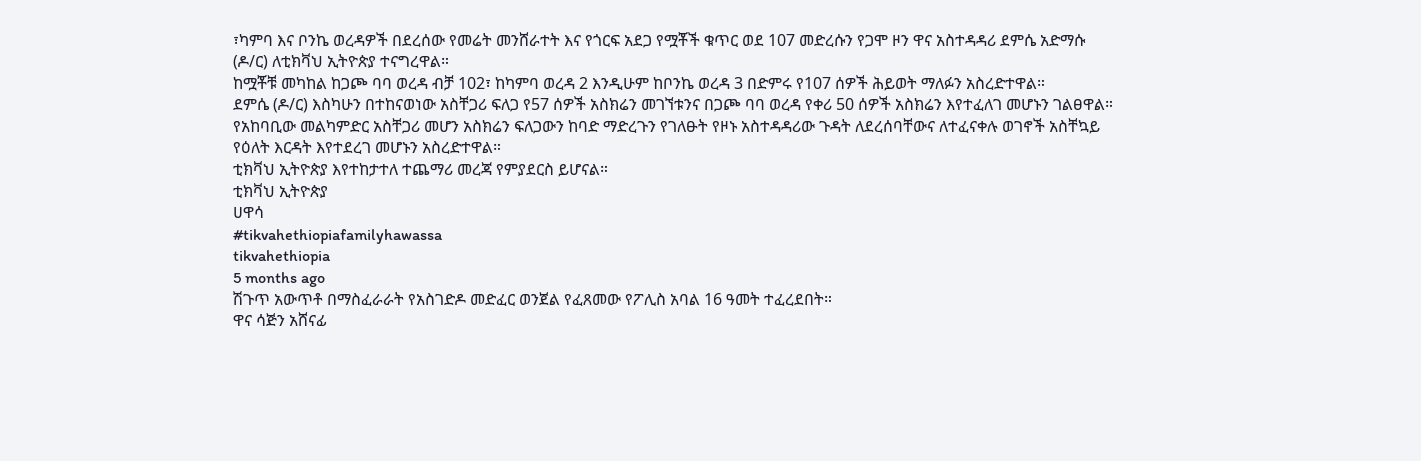፣ካምባ እና ቦንኬ ወረዳዎች በደረሰው የመሬት መንሸራተት እና የጎርፍ አደጋ የሟቾች ቁጥር ወደ 107 መድረሱን የጋሞ ዞን ዋና አስተዳዳሪ ደምሴ አድማሱ (ዶ/ር) ለቲክቫህ ኢትዮጵያ ተናግረዋል።
ከሟቾቹ መካከል ከጋጮ ባባ ወረዳ ብቻ 102፣ ከካምባ ወረዳ 2 እንዲሁም ከቦንኬ ወረዳ 3 በድምሩ የ107 ሰዎች ሕይወት ማለፉን አስረድተዋል።
ደምሴ (ዶ/ር) እስካሁን በተከናወነው አስቸጋሪ ፍለጋ የ57 ሰዎች አስክሬን መገኘቱንና በጋጮ ባባ ወረዳ የቀሪ 50 ሰዎች አስክሬን እየተፈለገ መሆኑን ገልፀዋል።
የአከባቢው መልካምድር አስቸጋሪ መሆን አስክሬን ፍለጋውን ከባድ ማድረጉን የገለፁት የዞኑ አስተዳዳሪው ጉዳት ለደረሰባቸውና ለተፈናቀሉ ወገኖች አስቸኳይ የዕለት እርዳት እየተደረገ መሆኑን አስረድተዋል።
ቲክቫህ ኢትዮጵያ እየተከታተለ ተጨማሪ መረጃ የምያደርስ ይሆናል።
ቲክቫህ ኢትዮጵያ
ሀዋሳ
#tikvahethiopiafamilyhawassa
tikvahethiopia
5 months ago
ሽጉጥ አውጥቶ በማስፈራራት የአስገድዶ መድፈር ወንጀል የፈጸመው የፖሊስ አባል 16 ዓመት ተፈረደበት።
ዋና ሳጅን አሸናፊ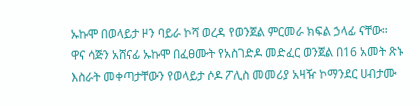ኡኩሞ በወላይታ ዞን ባይራ ኮሻ ወረዳ የወንጀል ምርመራ ክፍል ኃላፊ ናቸው።
ዋና ሳጅን አሸናፊ ኡኩሞ በፈፀሙት የአስገድዶ መድፈር ወንጀል በ16 አመት ጽኑ እስራት መቀጣታቸውን የወላይታ ሶዶ ፖሊስ መመሪያ አዛዥ ኮማንደር ሀብታሙ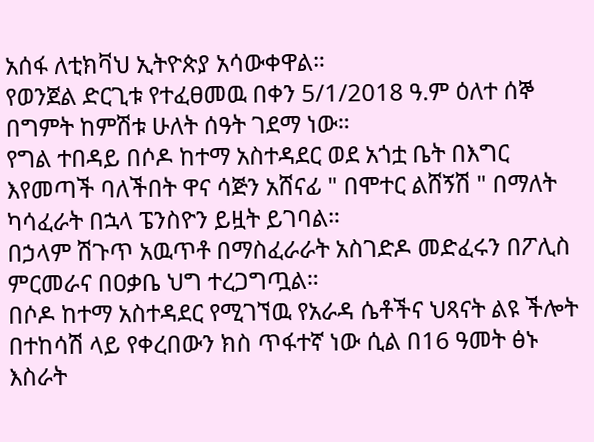አሰፋ ለቲክቫህ ኢትዮጵያ አሳውቀዋል።
የወንጀል ድርጊቱ የተፈፀመዉ በቀን 5/1/2018 ዓ.ም ዕለተ ሰኞ በግምት ከምሽቱ ሁለት ሰዓት ገደማ ነው።
የግል ተበዳይ በሶዶ ከተማ አስተዳደር ወደ አጎቷ ቤት በእግር እየመጣች ባለችበት ዋና ሳጅን አሸናፊ " በሞተር ልሸኝሽ " በማለት ካሳፈራት በኋላ ፔንስዮን ይዟት ይገባል።
በኃላም ሽጉጥ አዉጥቶ በማስፈራራት አስገድዶ መድፈሩን በፖሊስ ምርመራና በዐቃቤ ህግ ተረጋግጧል።
በሶዶ ከተማ አስተዳደር የሚገኘዉ የአራዳ ሴቶችና ህጻናት ልዩ ችሎት በተከሳሽ ላይ የቀረበውን ክስ ጥፋተኛ ነው ሲል በ16 ዓመት ፅኑ እስራት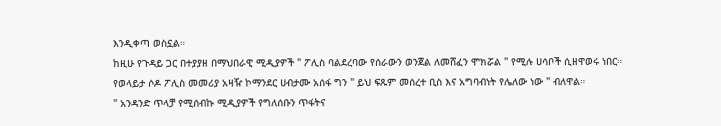እንዲቀጣ ወስኗል።
ከዚሁ የጉዳይ ጋር በተያያዘ በማህበራዊ ሚዲያዎች " ፖሊስ ባልደረባው የሰራውን ወንጀል ለመሸፈን ሞክሯል " የሚሉ ሀሳቦች ሲዘዋወሩ ነበር።
የወላይታ ሶዶ ፖሊስ መመሪያ አዛዥ ኮማንደር ሀብታሙ አሰፋ ግን " ይህ ፍጹም መሰረተ ቢስ እና አግባብነት የሌለው ነው " ብለዋል።
" አንዳንድ ጥላቻ የሚሰብኩ ሚዲያዎች የግለሰቡን ጥፋትና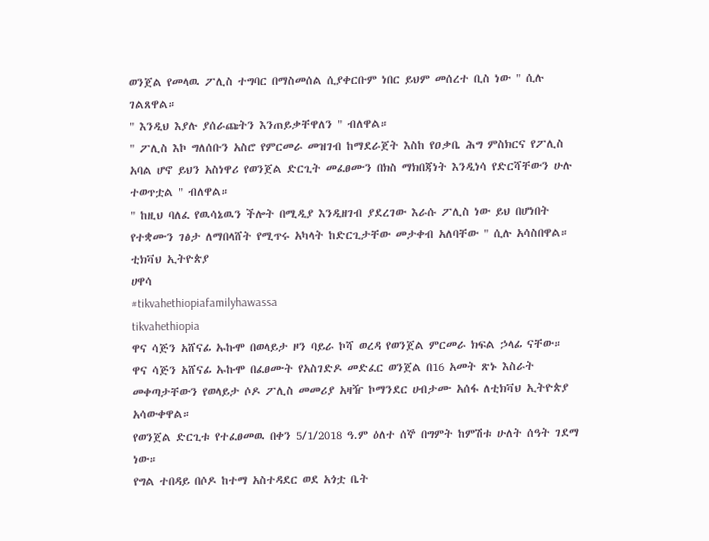ወንጀል የመላዉ ፖሊስ ተግባር በማስመሰል ሲያቀርቡም ነበር ይህም መሰረተ ቢስ ነው " ሲሉ ገልጸዋል።
" እንዲህ እያሉ ያሰራጩትን እንጠይቃቸዋለን " ብለዋል።
" ፖሊስ እኮ ግለሰቡን አስሮ የምርመራ መዝገብ ከማደራጀት እስከ የዐቃቤ ሕግ ምስክርና የፖሊስ አባል ሆኖ ይህን አስነዋሪ የወንጀል ድርጊት መፈፀሙን በክስ ማክበጃነት እንዲነሳ የድርሻቸውን ሁሉ ተወጥቷል " ብለዋል።
" ከዚህ ባለፈ የዉሳኔዉን ችሎት በሚዲያ እንዲዘገብ ያደረገው እራሱ ፖሊስ ነው ይህ በሆነበት የተቋሙን ገፅታ ለማበላሸት የሚጥሩ አካላት ከድርጊታቸው መታቀብ አለባቸው " ሲሉ አሳስበዋል።
ቲክቫህ ኢትዮጵያ
ሀዋሳ
#tikvahethiopiafamilyhawassa
tikvahethiopia
ዋና ሳጅን አሸናፊ ኡኩሞ በወላይታ ዞን ባይራ ኮሻ ወረዳ የወንጀል ምርመራ ክፍል ኃላፊ ናቸው።
ዋና ሳጅን አሸናፊ ኡኩሞ በፈፀሙት የአስገድዶ መድፈር ወንጀል በ16 አመት ጽኑ እስራት መቀጣታቸውን የወላይታ ሶዶ ፖሊስ መመሪያ አዛዥ ኮማንደር ሀብታሙ አሰፋ ለቲክቫህ ኢትዮጵያ አሳውቀዋል።
የወንጀል ድርጊቱ የተፈፀመዉ በቀን 5/1/2018 ዓ.ም ዕለተ ሰኞ በግምት ከምሽቱ ሁለት ሰዓት ገደማ ነው።
የግል ተበዳይ በሶዶ ከተማ አስተዳደር ወደ አጎቷ ቤት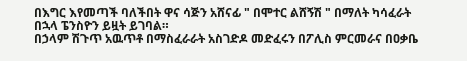በእግር እየመጣች ባለችበት ዋና ሳጅን አሸናፊ " በሞተር ልሸኝሽ " በማለት ካሳፈራት በኋላ ፔንስዮን ይዟት ይገባል።
በኃላም ሽጉጥ አዉጥቶ በማስፈራራት አስገድዶ መድፈሩን በፖሊስ ምርመራና በዐቃቤ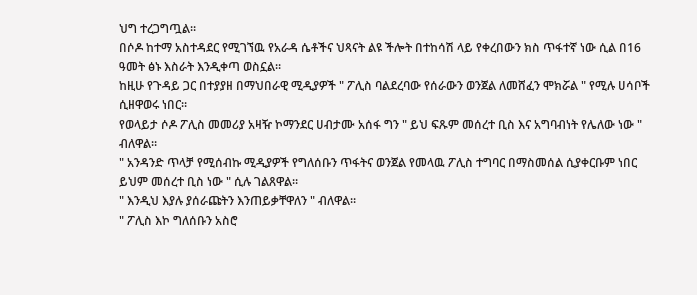ህግ ተረጋግጧል።
በሶዶ ከተማ አስተዳደር የሚገኘዉ የአራዳ ሴቶችና ህጻናት ልዩ ችሎት በተከሳሽ ላይ የቀረበውን ክስ ጥፋተኛ ነው ሲል በ16 ዓመት ፅኑ እስራት እንዲቀጣ ወስኗል።
ከዚሁ የጉዳይ ጋር በተያያዘ በማህበራዊ ሚዲያዎች " ፖሊስ ባልደረባው የሰራውን ወንጀል ለመሸፈን ሞክሯል " የሚሉ ሀሳቦች ሲዘዋወሩ ነበር።
የወላይታ ሶዶ ፖሊስ መመሪያ አዛዥ ኮማንደር ሀብታሙ አሰፋ ግን " ይህ ፍጹም መሰረተ ቢስ እና አግባብነት የሌለው ነው " ብለዋል።
" አንዳንድ ጥላቻ የሚሰብኩ ሚዲያዎች የግለሰቡን ጥፋትና ወንጀል የመላዉ ፖሊስ ተግባር በማስመሰል ሲያቀርቡም ነበር ይህም መሰረተ ቢስ ነው " ሲሉ ገልጸዋል።
" እንዲህ እያሉ ያሰራጩትን እንጠይቃቸዋለን " ብለዋል።
" ፖሊስ እኮ ግለሰቡን አስሮ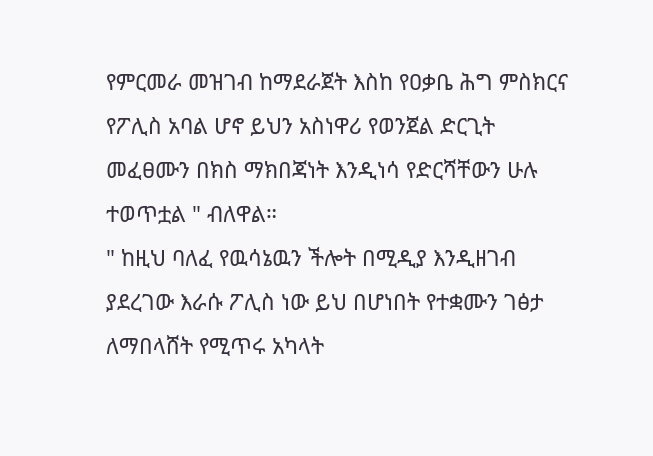የምርመራ መዝገብ ከማደራጀት እስከ የዐቃቤ ሕግ ምስክርና የፖሊስ አባል ሆኖ ይህን አስነዋሪ የወንጀል ድርጊት መፈፀሙን በክስ ማክበጃነት እንዲነሳ የድርሻቸውን ሁሉ ተወጥቷል " ብለዋል።
" ከዚህ ባለፈ የዉሳኔዉን ችሎት በሚዲያ እንዲዘገብ ያደረገው እራሱ ፖሊስ ነው ይህ በሆነበት የተቋሙን ገፅታ ለማበላሸት የሚጥሩ አካላት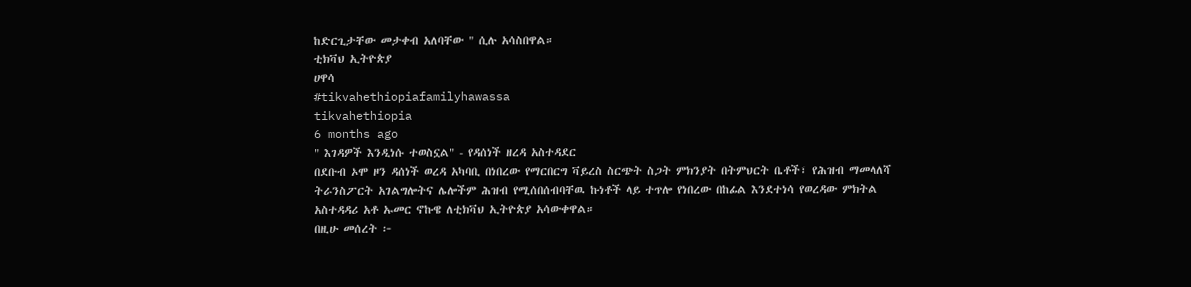ከድርጊታቸው መታቀብ አለባቸው " ሲሉ አሳስበዋል።
ቲክቫህ ኢትዮጵያ
ሀዋሳ
#tikvahethiopiafamilyhawassa
tikvahethiopia
6 months ago
" እገዳዎች እንዲነሱ ተወስኗል" - የዳሰነች ዘረዳ አስተዳደር
በደቡብ ኦሞ ዞን ዳሰነች ወረዳ አካባቢ በነበረው የማርበርግ ቫይረስ ስርጭት ስጋት ምክንያት በትምህርት ቤቶች፣ የሕዝብ ማመላለሻ ትራንስፖርት አገልግሎትና ሌሎችም ሕዝብ የሚሰበሰብባቸዉ ኩነቶች ላይ ተጥሎ የነበረው በከፊል እንደተነሳ የወረዳው ምክትል አስተዳዳሪ አቶ ኡመር ኖኩዌ ለቲክቫህ ኢትዮጵያ አሳውቀዋል።
በዚሁ መሰረት ፦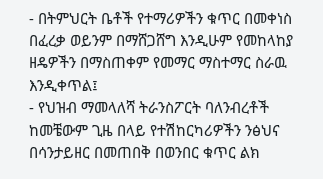- በትምህርት ቤቶች የተማሪዎችን ቁጥር በመቀነስ በፈረቃ ወይንም በማሸጋሸግ እንዲሁም የመከላከያ ዘዴዎችን በማስጠቀም የመማር ማስተማር ስራዉ እንዲቀጥል፤
- የህዝብ ማመላለሻ ትራንስፖርት ባለንብረቶች ከመቼውም ጊዜ በላይ የተሽከርካሪዎችን ንፅህና በሳንታይዘር በመጠበቅ በወንበር ቁጥር ልክ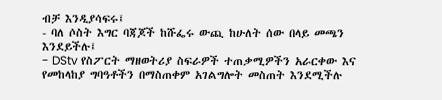ብቻ እንዲያሳፍሩ፤
- ባለ ሶስት እግር ባጃጆች ከሹፌሩ ውጪ ከሁለት ሰው በላይ መጫን እንደይችሉ፤
- DStv የስፖርት ማዘወትሪያ ስፍራዎች ተጠቃሚዎችን አራርቀው እና የመከላከያ ግባዓቶችን በማስጠቀም አገልግሎት መስጠት እንደሚችሉ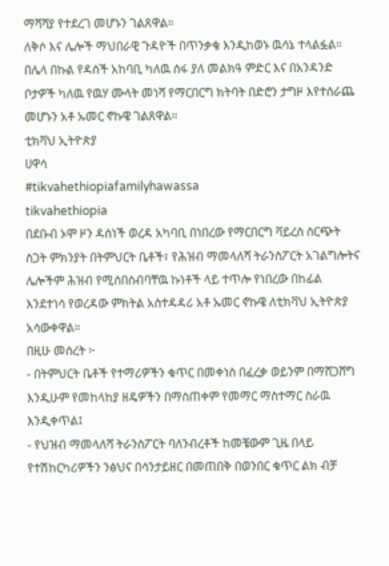ማሻሻያ የተደረገ መሆኑን ገልጸዋል።
ለቅሶ እና ሌሎች ማህበራዊ ጉዳዮች በጥንቃቄ እንዲከወኑ ዉሳኔ ተላልፏል።
በሌላ በኩል የዳሰች አከባቢ ካለዉ ሰፋ ያለ መልክዓ ምድር እና በአንዳንድ ቦታዎች ካለዉ የዉሃ ሙላት መነሻ የማርበርግ ክትባት በድሮን ታግዞ እየተሰራጨ መሆኑን አቶ ኡመር ኖኩዌ ገልጸዋል።
ቲክቫህ ኢትዮጵያ
ሀዋሳ
#tikvahethiopiafamilyhawassa
tikvahethiopia
በደቡብ ኦሞ ዞን ዳሰነች ወረዳ አካባቢ በነበረው የማርበርግ ቫይረስ ስርጭት ስጋት ምክንያት በትምህርት ቤቶች፣ የሕዝብ ማመላለሻ ትራንስፖርት አገልግሎትና ሌሎችም ሕዝብ የሚሰበሰብባቸዉ ኩነቶች ላይ ተጥሎ የነበረው በከፊል እንደተነሳ የወረዳው ምክትል አስተዳዳሪ አቶ ኡመር ኖኩዌ ለቲክቫህ ኢትዮጵያ አሳውቀዋል።
በዚሁ መሰረት ፦
- በትምህርት ቤቶች የተማሪዎችን ቁጥር በመቀነስ በፈረቃ ወይንም በማሸጋሸግ እንዲሁም የመከላከያ ዘዴዎችን በማስጠቀም የመማር ማስተማር ስራዉ እንዲቀጥል፤
- የህዝብ ማመላለሻ ትራንስፖርት ባለንብረቶች ከመቼውም ጊዜ በላይ የተሽከርካሪዎችን ንፅህና በሳንታይዘር በመጠበቅ በወንበር ቁጥር ልክ ብቻ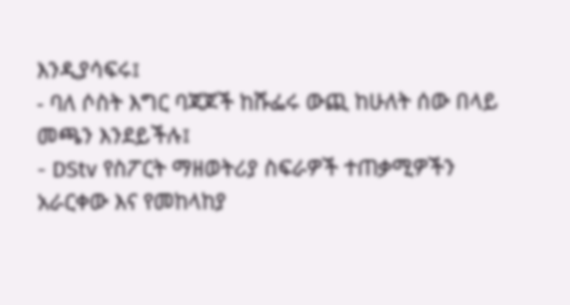እንዲያሳፍሩ፤
- ባለ ሶስት እግር ባጃጆች ከሹፌሩ ውጪ ከሁለት ሰው በላይ መጫን እንደይችሉ፤
- DStv የስፖርት ማዘወትሪያ ስፍራዎች ተጠቃሚዎችን አራርቀው እና የመከላከያ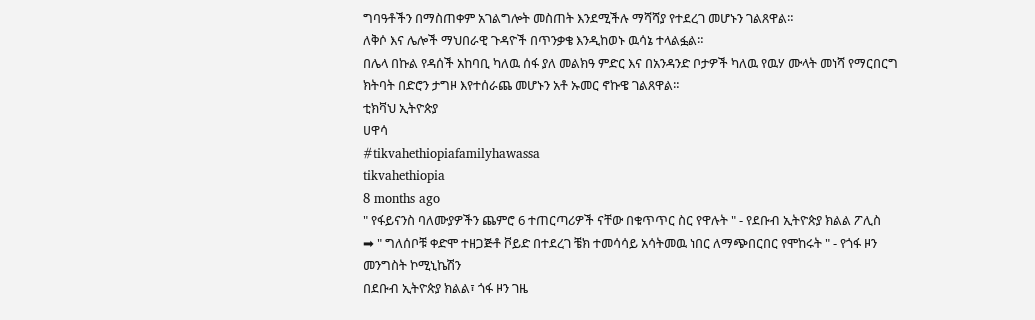ግባዓቶችን በማስጠቀም አገልግሎት መስጠት እንደሚችሉ ማሻሻያ የተደረገ መሆኑን ገልጸዋል።
ለቅሶ እና ሌሎች ማህበራዊ ጉዳዮች በጥንቃቄ እንዲከወኑ ዉሳኔ ተላልፏል።
በሌላ በኩል የዳሰች አከባቢ ካለዉ ሰፋ ያለ መልክዓ ምድር እና በአንዳንድ ቦታዎች ካለዉ የዉሃ ሙላት መነሻ የማርበርግ ክትባት በድሮን ታግዞ እየተሰራጨ መሆኑን አቶ ኡመር ኖኩዌ ገልጸዋል።
ቲክቫህ ኢትዮጵያ
ሀዋሳ
#tikvahethiopiafamilyhawassa
tikvahethiopia
8 months ago
" የፋይናንስ ባለሙያዎችን ጨምሮ 6 ተጠርጣሪዎች ናቸው በቁጥጥር ስር የዋሉት " - የደቡብ ኢትዮጵያ ክልል ፖሊስ
➡ " ግለሰቦቹ ቀድሞ ተዘጋጅቶ ቮይድ በተደረገ ቼክ ተመሳሳይ አሳትመዉ ነበር ለማጭበርበር የሞከሩት " - የጎፋ ዞን መንግስት ኮሚኒኬሽን
በደቡብ ኢትዮጵያ ክልል፣ ጎፋ ዞን ገዜ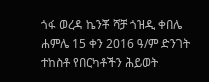ጎፋ ወረዳ ኬንቾ ሻቻ ጎዝዲ ቀበሌ ሐምሌ 15 ቀን 2016 ዓ/ም ድንገት ተከስቶ የበርካቶችን ሕይወት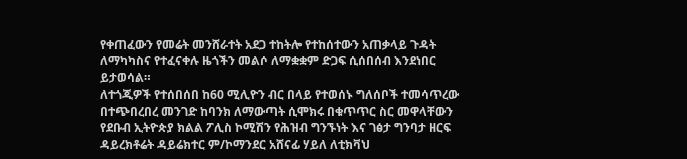የቀጠፈውን የመሬት መንሸራተት አደጋ ተከትሎ የተከሰተውን አጠቃላይ ጉዳት ለማካካስና የተፈናቀሉ ዜጎችን መልሶ ለማቋቋም ድጋፍ ሲሰበሰብ እንደነበር ይታወሳል።
ለተጎጂዎች የተሰበሰበ ከ60 ሚሊዮን ብር በላይ የተወሰኑ ግለሰቦች ተመሳጥረው በተጭበረበረ መንገድ ከባንክ ለማውጣት ሲሞክሩ በቁጥጥር ስር መዋላቸውን የደቡብ ኢትዮጵያ ክልል ፖሊስ ኮሚሽን የሕዝብ ግንኙነት እና ገፅታ ግንባታ ዘርፍ ዳይረክቶሬት ዳይሬክተር ም/ኮማንደር አሸናፊ ሃይለ ለቲክቫህ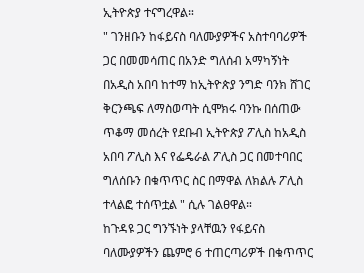ኢትዮጵያ ተናግረዋል።
" ገንዘቡን ከፋይናስ ባለሙያዎችና አስተባባሪዎች ጋር በመመሳጠር በአንድ ግለሰብ አማካኝነት በአዲስ አበባ ከተማ ከኢትዮጵያ ንግድ ባንክ ሸገር ቅርንጫፍ ለማስወጣት ሲሞክሩ ባንኩ በሰጠው ጥቆማ መሰረት የደቡብ ኢትዮጵያ ፖሊስ ከአዲስ አበባ ፖሊስ እና የፌዴራል ፖሊስ ጋር በመተባበር ግለሰቡን በቁጥጥር ስር በማዋል ለክልሉ ፖሊስ ተላልፎ ተሰጥቷል " ሲሉ ገልፀዋል።
ከጉዳዩ ጋር ግንኙነት ያላቸዉን የፋይናስ ባለሙያዎችን ጨምሮ 6 ተጠርጣሪዎች በቁጥጥር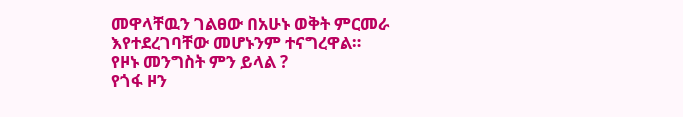መዋላቸዉን ገልፀው በአሁኑ ወቅት ምርመራ እየተደረገባቸው መሆኑንም ተናግረዋል።
የዞኑ መንግስት ምን ይላል ?
የጎፋ ዞን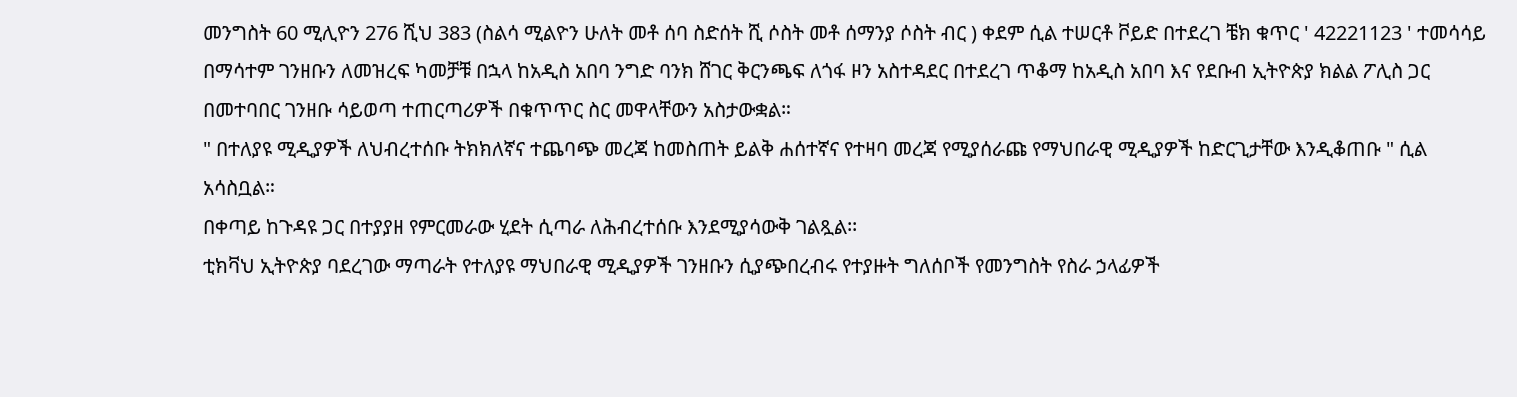መንግስት 60 ሚሊዮን 276 ሺህ 383 (ስልሳ ሚልዮን ሁለት መቶ ሰባ ስድሰት ሺ ሶስት መቶ ሰማንያ ሶስት ብር ) ቀደም ሲል ተሠርቶ ቮይድ በተደረገ ቼክ ቁጥር ' 42221123 ' ተመሳሳይ በማሳተም ገንዘቡን ለመዝረፍ ካመቻቹ በኋላ ከአዲስ አበባ ንግድ ባንክ ሸገር ቅርንጫፍ ለጎፋ ዞን አስተዳደር በተደረገ ጥቆማ ከአዲስ አበባ እና የደቡብ ኢትዮጵያ ክልል ፖሊስ ጋር በመተባበር ገንዘቡ ሳይወጣ ተጠርጣሪዎች በቁጥጥር ስር መዋላቸውን አስታውቋል።
" በተለያዩ ሚዲያዎች ለህብረተሰቡ ትክክለኛና ተጨባጭ መረጃ ከመስጠት ይልቅ ሐሰተኛና የተዛባ መረጃ የሚያሰራጩ የማህበራዊ ሚዲያዎች ከድርጊታቸው እንዲቆጠቡ " ሲል አሳስቧል።
በቀጣይ ከጉዳዩ ጋር በተያያዘ የምርመራው ሂደት ሲጣራ ለሕብረተሰቡ እንደሚያሳውቅ ገልጿል፡፡
ቲክቫህ ኢትዮጵያ ባደረገው ማጣራት የተለያዩ ማህበራዊ ሚዲያዎች ገንዘቡን ሲያጭበረብሩ የተያዙት ግለሰቦች የመንግስት የስራ ኃላፊዎች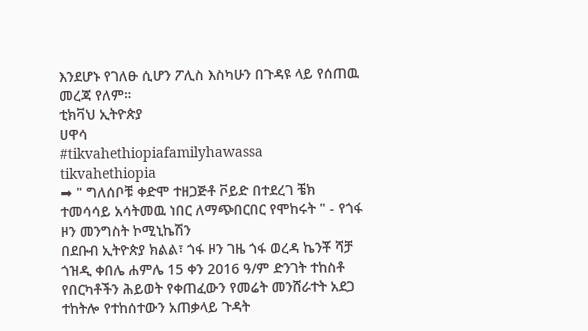እንደሆኑ የገለፁ ሲሆን ፖሊስ እስካሁን በጉዳዩ ላይ የሰጠዉ መረጃ የለም።
ቲክቫህ ኢትዮጵያ
ሀዋሳ
#tikvahethiopiafamilyhawassa
tikvahethiopia
➡ " ግለሰቦቹ ቀድሞ ተዘጋጅቶ ቮይድ በተደረገ ቼክ ተመሳሳይ አሳትመዉ ነበር ለማጭበርበር የሞከሩት " - የጎፋ ዞን መንግስት ኮሚኒኬሽን
በደቡብ ኢትዮጵያ ክልል፣ ጎፋ ዞን ገዜ ጎፋ ወረዳ ኬንቾ ሻቻ ጎዝዲ ቀበሌ ሐምሌ 15 ቀን 2016 ዓ/ም ድንገት ተከስቶ የበርካቶችን ሕይወት የቀጠፈውን የመሬት መንሸራተት አደጋ ተከትሎ የተከሰተውን አጠቃላይ ጉዳት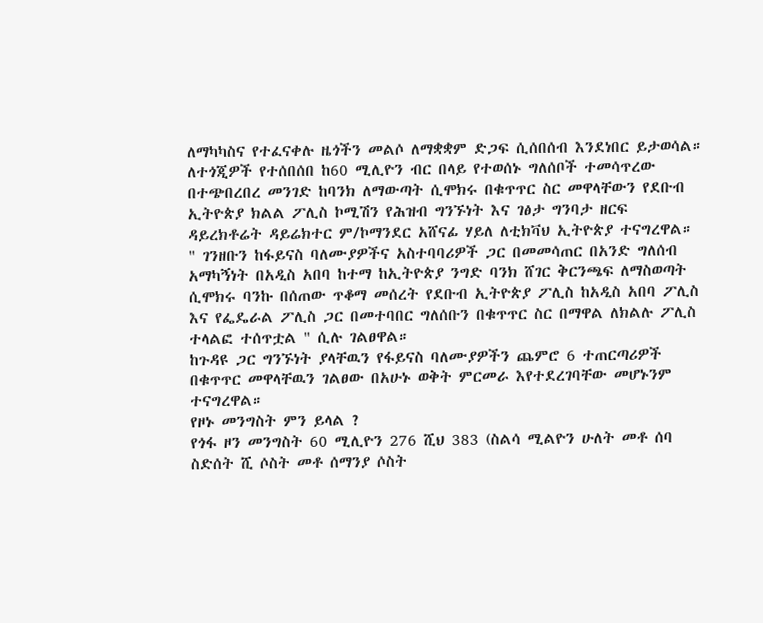ለማካካስና የተፈናቀሉ ዜጎችን መልሶ ለማቋቋም ድጋፍ ሲሰበሰብ እንደነበር ይታወሳል።
ለተጎጂዎች የተሰበሰበ ከ60 ሚሊዮን ብር በላይ የተወሰኑ ግለሰቦች ተመሳጥረው በተጭበረበረ መንገድ ከባንክ ለማውጣት ሲሞክሩ በቁጥጥር ስር መዋላቸውን የደቡብ ኢትዮጵያ ክልል ፖሊስ ኮሚሽን የሕዝብ ግንኙነት እና ገፅታ ግንባታ ዘርፍ ዳይረክቶሬት ዳይሬክተር ም/ኮማንደር አሸናፊ ሃይለ ለቲክቫህ ኢትዮጵያ ተናግረዋል።
" ገንዘቡን ከፋይናስ ባለሙያዎችና አስተባባሪዎች ጋር በመመሳጠር በአንድ ግለሰብ አማካኝነት በአዲስ አበባ ከተማ ከኢትዮጵያ ንግድ ባንክ ሸገር ቅርንጫፍ ለማስወጣት ሲሞክሩ ባንኩ በሰጠው ጥቆማ መሰረት የደቡብ ኢትዮጵያ ፖሊስ ከአዲስ አበባ ፖሊስ እና የፌዴራል ፖሊስ ጋር በመተባበር ግለሰቡን በቁጥጥር ስር በማዋል ለክልሉ ፖሊስ ተላልፎ ተሰጥቷል " ሲሉ ገልፀዋል።
ከጉዳዩ ጋር ግንኙነት ያላቸዉን የፋይናስ ባለሙያዎችን ጨምሮ 6 ተጠርጣሪዎች በቁጥጥር መዋላቸዉን ገልፀው በአሁኑ ወቅት ምርመራ እየተደረገባቸው መሆኑንም ተናግረዋል።
የዞኑ መንግስት ምን ይላል ?
የጎፋ ዞን መንግስት 60 ሚሊዮን 276 ሺህ 383 (ስልሳ ሚልዮን ሁለት መቶ ሰባ ስድሰት ሺ ሶስት መቶ ሰማንያ ሶስት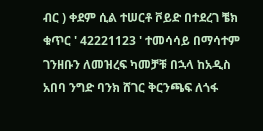ብር ) ቀደም ሲል ተሠርቶ ቮይድ በተደረገ ቼክ ቁጥር ' 42221123 ' ተመሳሳይ በማሳተም ገንዘቡን ለመዝረፍ ካመቻቹ በኋላ ከአዲስ አበባ ንግድ ባንክ ሸገር ቅርንጫፍ ለጎፋ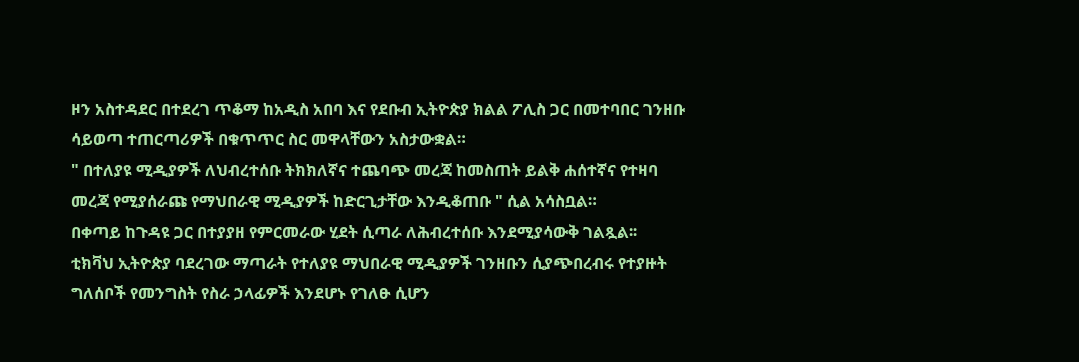ዞን አስተዳደር በተደረገ ጥቆማ ከአዲስ አበባ እና የደቡብ ኢትዮጵያ ክልል ፖሊስ ጋር በመተባበር ገንዘቡ ሳይወጣ ተጠርጣሪዎች በቁጥጥር ስር መዋላቸውን አስታውቋል።
" በተለያዩ ሚዲያዎች ለህብረተሰቡ ትክክለኛና ተጨባጭ መረጃ ከመስጠት ይልቅ ሐሰተኛና የተዛባ መረጃ የሚያሰራጩ የማህበራዊ ሚዲያዎች ከድርጊታቸው እንዲቆጠቡ " ሲል አሳስቧል።
በቀጣይ ከጉዳዩ ጋር በተያያዘ የምርመራው ሂደት ሲጣራ ለሕብረተሰቡ እንደሚያሳውቅ ገልጿል፡፡
ቲክቫህ ኢትዮጵያ ባደረገው ማጣራት የተለያዩ ማህበራዊ ሚዲያዎች ገንዘቡን ሲያጭበረብሩ የተያዙት ግለሰቦች የመንግስት የስራ ኃላፊዎች እንደሆኑ የገለፁ ሲሆን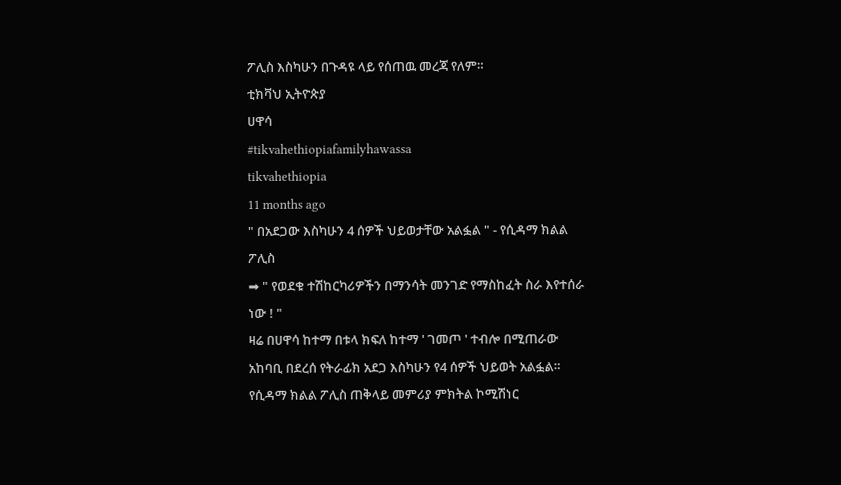ፖሊስ እስካሁን በጉዳዩ ላይ የሰጠዉ መረጃ የለም።
ቲክቫህ ኢትዮጵያ
ሀዋሳ
#tikvahethiopiafamilyhawassa
tikvahethiopia
11 months ago
" በአደጋው እስካሁን 4 ሰዎች ህይወታቸው አልፏል " - የሲዳማ ክልል ፖሊስ
➡ " የወደቁ ተሽከርካሪዎችን በማንሳት መንገድ የማስከፈት ስራ እየተሰራ ነው ! "
ዛሬ በሀዋሳ ከተማ በቱላ ክፍለ ከተማ ' ገመጦ ' ተብሎ በሚጠራው አከባቢ በደረሰ የትራፊክ አደጋ እስካሁን የ4 ሰዎች ህይወት አልፏል።
የሲዳማ ክልል ፖሊስ ጠቅላይ መምሪያ ምክትል ኮሚሽነር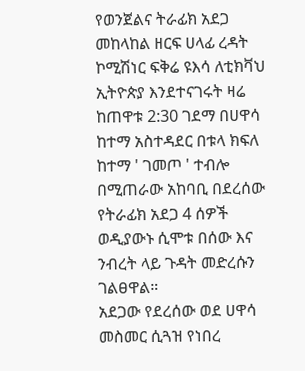የወንጀልና ትራፊክ አደጋ መከላከል ዘርፍ ሀላፊ ረዳት ኮሚሽነር ፍቅሬ ዩእሳ ለቲክቫህ ኢትዮጵያ እንደተናገሩት ዛሬ ከጠዋቱ 2:30 ገደማ በሀዋሳ ከተማ አስተዳደር በቱላ ክፍለ ከተማ ' ገመጦ ' ተብሎ በሚጠራው አከባቢ በደረሰው የትራፊክ አደጋ 4 ሰዎች ወዲያውኑ ሲሞቱ በሰው እና ንብረት ላይ ጉዳት መድረሱን ገልፀዋል።
አደጋው የደረሰው ወደ ሀዋሳ መስመር ሲጓዝ የነበረ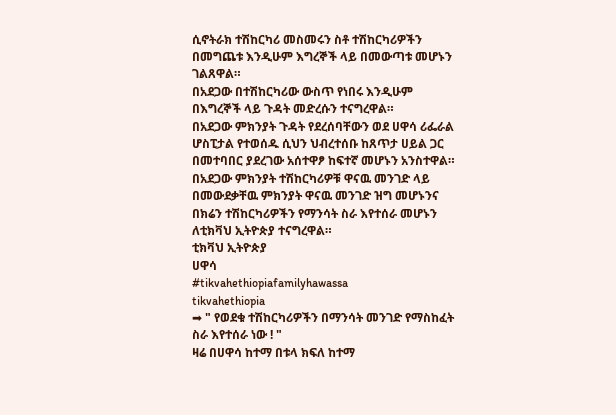ሲኖትራክ ተሽከርካሪ መስመሩን ስቶ ተሽከርካሪዎችን በመግጨቱ እንዲሁም እግረኞች ላይ በመውጣቱ መሆኑን ገልጸዋል።
በአደጋው በተሽከርካሪው ውስጥ የነበሩ እንዲሁም በእግረኞች ላይ ጉዳት መድረሱን ተናግረዋል።
በአደጋው ምክንያት ጉዳት የደረሰባቸውን ወደ ሀዋሳ ሪፌራል ሆስፒታል የተወሰዱ ሲህን ህብረተሰቡ ከጸጥታ ሀይል ጋር በመተባበር ያደረገው አሰተዋፆ ከፍተኛ መሆኑን አንስተዋል።
በአደጋው ምክንያት ተሽከርካሪዎቹ ዋናዉ መንገድ ላይ በመውደቃቸዉ ምክንያት ዋናዉ መንገድ ዝግ መሆኑንና በክሬን ተሽከርካሪዎችን የማንሳት ስራ እየተሰራ መሆኑን ለቲክቫህ ኢትዮጵያ ተናግረዋል።
ቲክቫህ ኢትዮጵያ
ሀዋሳ
#tikvahethiopiafamilyhawassa
tikvahethiopia
➡ " የወደቁ ተሽከርካሪዎችን በማንሳት መንገድ የማስከፈት ስራ እየተሰራ ነው ! "
ዛሬ በሀዋሳ ከተማ በቱላ ክፍለ ከተማ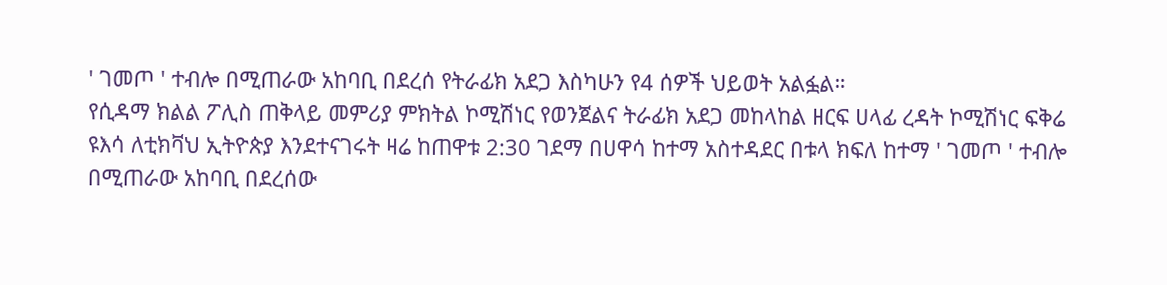' ገመጦ ' ተብሎ በሚጠራው አከባቢ በደረሰ የትራፊክ አደጋ እስካሁን የ4 ሰዎች ህይወት አልፏል።
የሲዳማ ክልል ፖሊስ ጠቅላይ መምሪያ ምክትል ኮሚሽነር የወንጀልና ትራፊክ አደጋ መከላከል ዘርፍ ሀላፊ ረዳት ኮሚሽነር ፍቅሬ ዩእሳ ለቲክቫህ ኢትዮጵያ እንደተናገሩት ዛሬ ከጠዋቱ 2:30 ገደማ በሀዋሳ ከተማ አስተዳደር በቱላ ክፍለ ከተማ ' ገመጦ ' ተብሎ በሚጠራው አከባቢ በደረሰው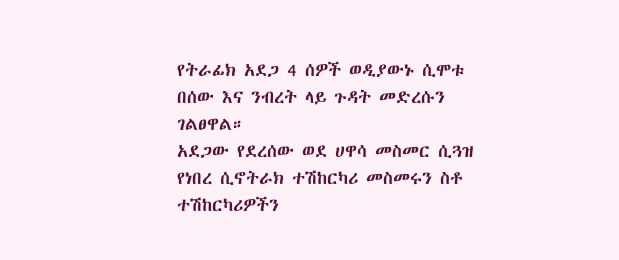የትራፊክ አደጋ 4 ሰዎች ወዲያውኑ ሲሞቱ በሰው እና ንብረት ላይ ጉዳት መድረሱን ገልፀዋል።
አደጋው የደረሰው ወደ ሀዋሳ መስመር ሲጓዝ የነበረ ሲኖትራክ ተሽከርካሪ መስመሩን ስቶ ተሽከርካሪዎችን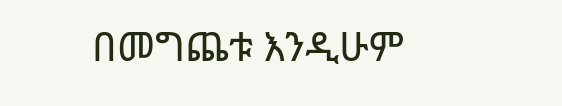በመግጨቱ እንዲሁም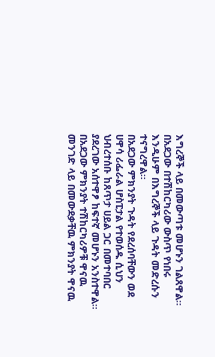እግረኞች ላይ በመውጣቱ መሆኑን ገልጸዋል።
በአደጋው በተሽከርካሪው ውስጥ የነበሩ እንዲሁም በእግረኞች ላይ ጉዳት መድረሱን ተናግረዋል።
በአደጋው ምክንያት ጉዳት የደረሰባቸውን ወደ ሀዋሳ ሪፌራል ሆስፒታል የተወሰዱ ሲህን ህብረተሰቡ ከጸጥታ ሀይል ጋር በመተባበር ያደረገው አሰተዋፆ ከፍተኛ መሆኑን አንስተዋል።
በአደጋው ምክንያት ተሽከርካሪዎቹ ዋናዉ መንገድ ላይ በመውደቃቸዉ ምክንያት ዋናዉ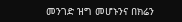መንገድ ዝግ መሆኑንና በክሬን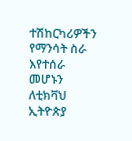ተሽከርካሪዎችን የማንሳት ስራ እየተሰራ መሆኑን ለቲክቫህ ኢትዮጵያ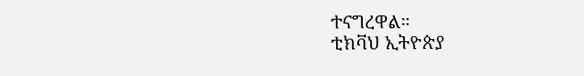ተናግረዋል።
ቲክቫህ ኢትዮጵያ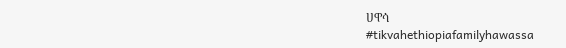ሀዋሳ
#tikvahethiopiafamilyhawassa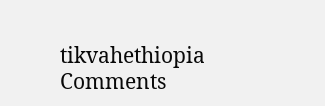tikvahethiopia
Comments